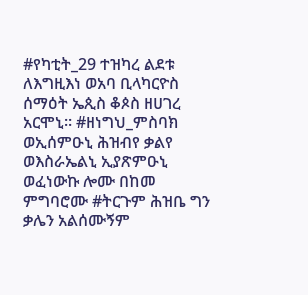#የካቲት_29 ተዝካረ ልደቱ ለእግዚእነ ወአባ ቢላካርዮስ ሰማዕት ኤጲስ ቆጶስ ዘሀገረ አርሞኒ። #ዘነግህ_ምስባክ ወኢሰምዑኒ ሕዝብየ ቃልየ ወእስራኤልኒ ኢያጽምዑኒ ወፈነውኩ ሎሙ በከመ ምግባሮሙ #ትርጉም ሕዝቤ ግን ቃሌን አልሰሙኝም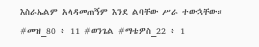እስራኤልም አላዳመጠኝም እንደ ልባቸው ሥራ ተውኋቸው። #መዝ_80 ፥ 11 #ወንጌል #ማቴዎስ_22 ፥ 1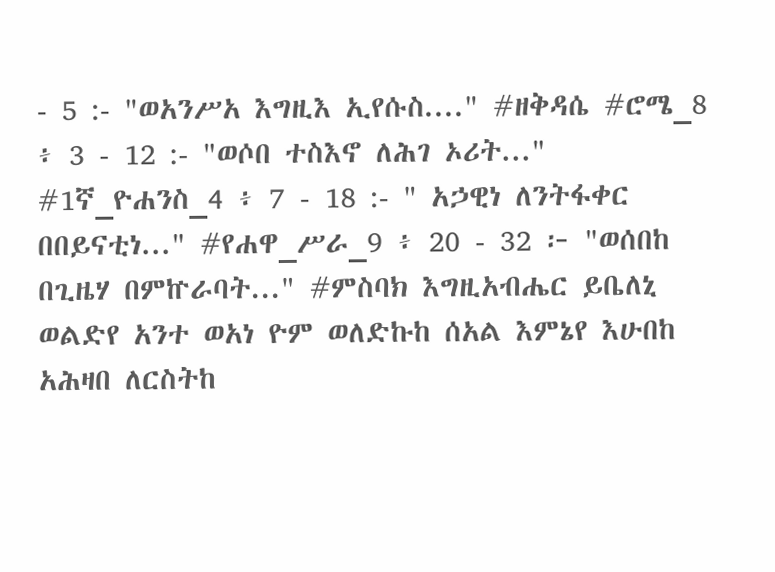- 5 :- "ወአንሥአ እግዚእ ኢየሱስ...." #ዘቅዳሴ #ሮሜ_8 ፥ 3 - 12 :- "ወሶበ ተስእኖ ለሕገ ኦሪት..." #1ኛ_ዮሐንስ_4 ፥ 7 - 18 :- " አኃዊነ ለንትፋቀር በበይናቲነ..." #የሐዋ_ሥራ_9 ፥ 20 - 32 ፦ "ወሰበከ በጊዜሃ በምኵራባት..." #ምስባክ እግዚአብሔር ይቤለኒ ወልድየ አንተ ወአነ ዮም ወለድኩከ ሰአል እምኔየ እሁበከ አሕዛበ ለርስትከ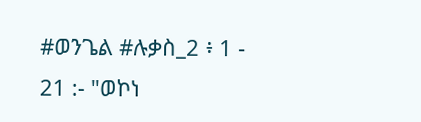#ወንጌል #ሉቃስ_2 ፥ 1 - 21 :- "ወኮነ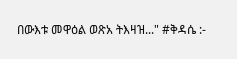በውእቱ መዋዕል ወጽአ ትእዛዝ..." #ቅዳሴ :-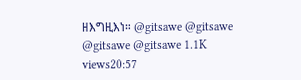ዘእግዚእነ። @gitsawe @gitsawe @gitsawe @gitsawe 1.1K views20:57